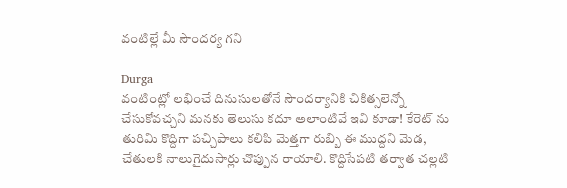వంటిల్లే మీ సౌందర్య గని

Durga
వంటింట్లో లభించే దినుసులతోనే సౌందర్యానికి చికిత్సలెన్నో చేసుకోవచ్చని మనకు తెలుసు కదూ అలాంటివే ఇవి కూడా! కేరెట్ ను తురిమి కొద్దిగా పచ్చిపాలు కలిపి మెత్తగా రుబ్బి ఈ ముద్దని మెడ, చేతులకి నాలుగైదుసార్లు చొప్పున రాయాలి. కొద్దిసేపటి తర్వాత చల్లటి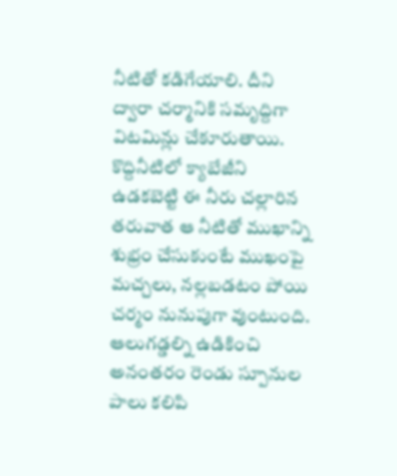నీటితో కడిగేయాలి. దీని ద్వారా చర్మానికి సమృద్దిగా విటమిన్లు చేకూరుతాయి. కొద్దినీటిలో క్యాబేజీని ఉడకబెట్టి ఈ నీరు చల్లారిన తరువాత ఆ నీటితో ముఖాన్ని శుభ్రం చేసుకుంటే ముఖంపై మచ్చలు, నల్లబడటం పోయి చర్మం నునుపుగా వుంటుంది. ఆలుగడ్డల్ని ఉడికించి అనంతరం రెండు స్పూనుల పాలు కలిపి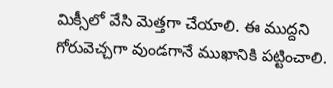మిక్సీలో వేసి మెత్తగా చేయాలి. ఈ ముద్దని గోరువెచ్చగా వుండగానే ముఖానికి పట్టించాలి.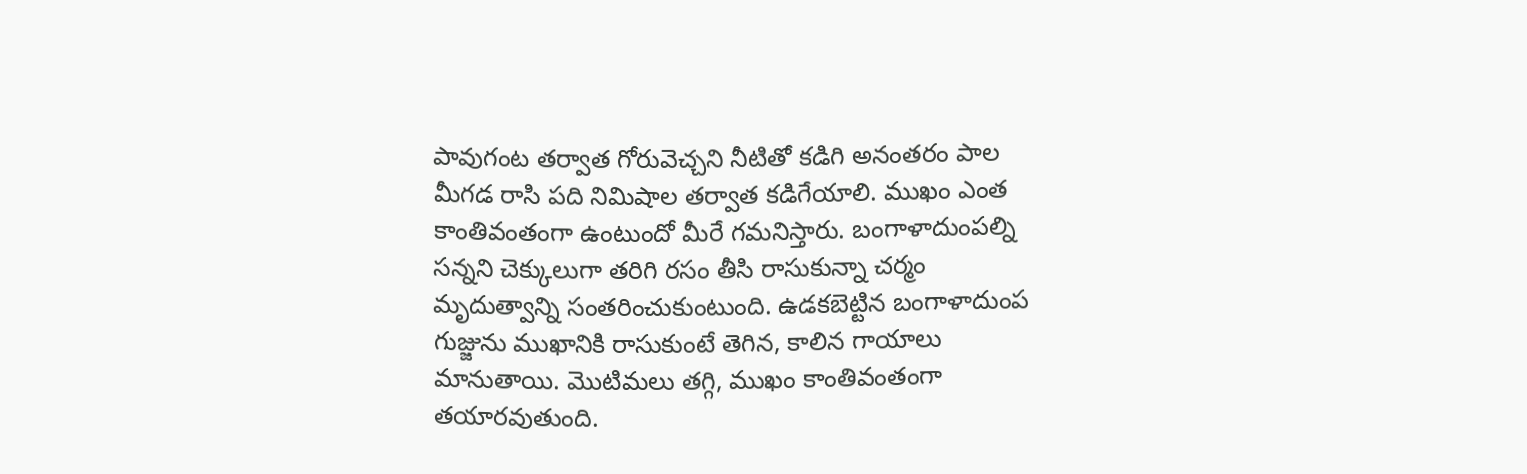పావుగంట తర్వాత గోరువెచ్చని నీటితో కడిగి అనంతరం పాల మీగడ రాసి పది నిమిషాల తర్వాత కడిగేయాలి. ముఖం ఎంత కాంతివంతంగా ఉంటుందో మీరే గమనిస్తారు. బంగాళాదుంపల్ని సన్నని చెక్కులుగా తరిగి రసం తీసి రాసుకున్నా చర్మం మృదుత్వాన్ని సంతరించుకుంటుంది. ఉడకబెట్టిన బంగాళాదుంప గుజ్జును ముఖానికి రాసుకుంటే తెగిన, కాలిన గాయాలు మానుతాయి. మొటిమలు తగ్గి, ముఖం కాంతివంతంగా తయారవుతుంది.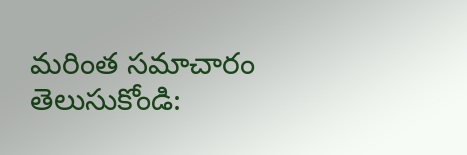మరింత సమాచారం తెలుసుకోండి: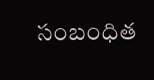సంబంధిత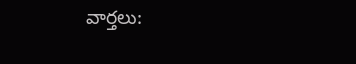వార్తలు: